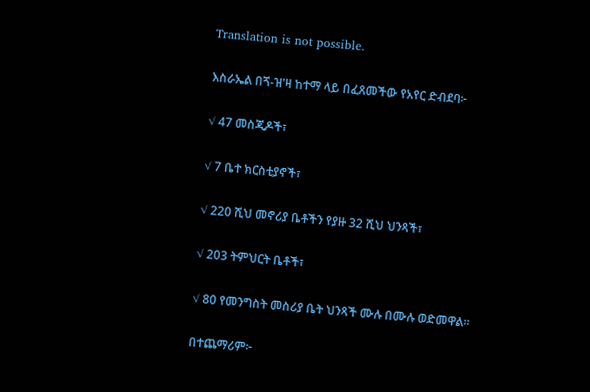Translation is not possible.

እስራኤል በጘ-ዝ'ዛ ከተማ ላይ በፈጸመችው የአየር ድብደባ፦

√ 47 መስጂዶች፣

√ 7 ቤተ ክርስቲያኖች፣

√ 220 ሺህ መኖሪያ ቤቶችን የያዙ 32 ሺህ ህንጻች፣

√ 203 ትምህርት ቤቶች፣

√ 80 የመንግስት መስሪያ ቤት ህንጻች ሙሉ በሙሉ ወድመዋል።

በተጨማሪም፦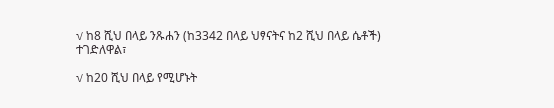√ ከ8 ሺህ በላይ ንጹሐን (ከ3342 በላይ ህፃናትና ከ2 ሺህ በላይ ሴቶች) ተገድለዋል፣

√ ከ20 ሺህ በላይ የሚሆኑት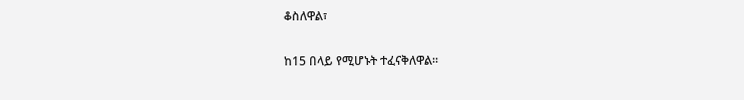ቆስለዋል፣

ከ15 በላይ የሚሆኑት ተፈናቅለዋል።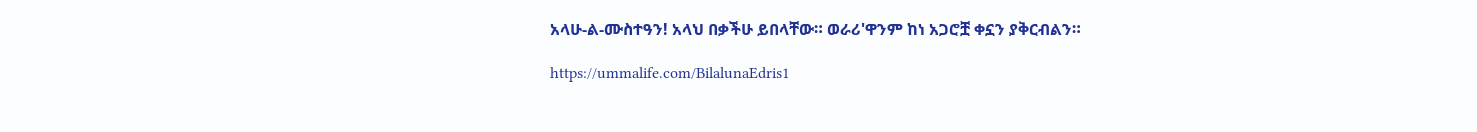አላሁ-ል-ሙስተዓን! አላህ በቃችሁ ይበላቸው። ወራሪ'ዋንም ከነ አጋሮቿ ቀኗን ያቅርብልን።

https://ummalife.com/BilalunaEdris1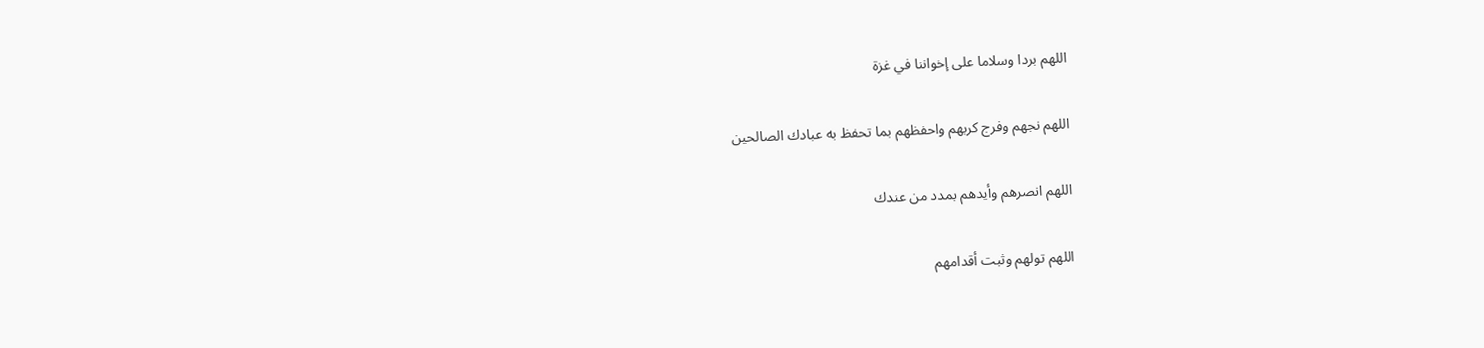اللهم بردا وسلاما على إخواننا في غزة

اللهم نجهم وفرج كربهم واحفظهم بما تحفظ به عبادك الصالحين

اللهم انصرهم وأيدهم بمدد من عندك

اللهم تولهم وثبت أقدامهم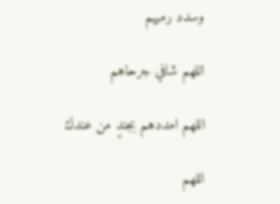وسدد رميهم

اللهم شافي جرحاهم

اللهم امددهم بجندٍ من عندك

اللهم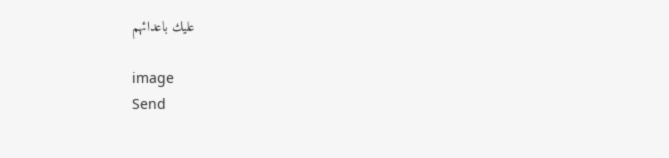عليك باعدائهم

image
Send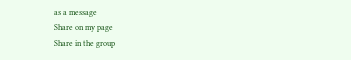as a message
Share on my page
Share in the group